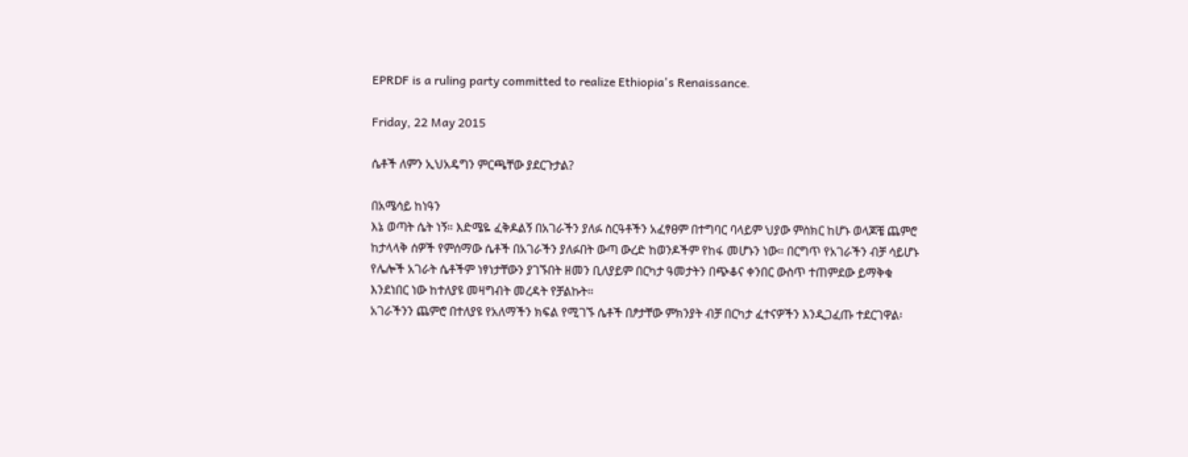EPRDF is a ruling party committed to realize Ethiopia's Renaissance.

Friday, 22 May 2015

ሴቶች ለምን ኢህአዴግን ምርጫቸው ያደርጉታል?

በአሜሳይ ከነዓን
እኔ ወጣት ሴት ነኝ። እድሜዬ ፈቅዶልኝ በአገራችን ያለፉ ስርዓቶችን አፈፃፀም በተግባር ባላይም ህያው ምስክር ከሆኑ ወላጆቼ ጨምሮ ከታላላቅ ሰዎች የምሰማው ሴቶች በአገራችን ያለፉበት ውጣ ውረድ ከወንዶችም የከፋ መሆኑን ነው። በርግጥ የአገራችን ብቻ ሳይሆኑ የሌሎች አገራት ሴቶችም ነፃነታቸውን ያገኙበት ዘመን ቢለያይም በርካታ ዓመታትን በጭቆና ቀንበር ውስጥ ተጠምደው ይማቅቁ እንደነበር ነው ከተለያዩ መዛግብት መረዳት የቻልኩት።
አገራችንን ጨምሮ በተለያዩ የአለማችን ክፍል የሚገኙ ሴቶች በፆታቸው ምክንያት ብቻ በርካታ ፈተናዎችን እንዲጋፈጡ ተደርገዋል፡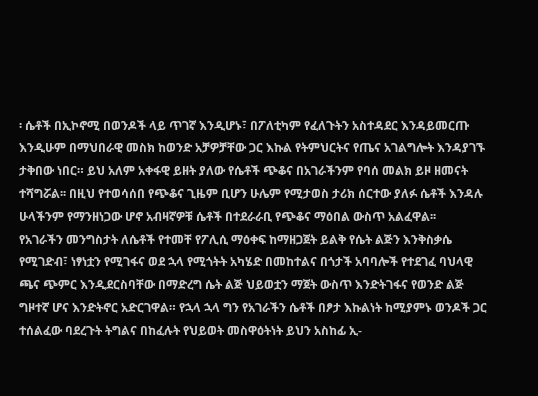፡ ሴቶች በኢኮኖሚ በወንዶች ላይ ጥገኛ እንዲሆኑ፣ በፖለቲካም የፈለጉትን አስተዳደር እንዳይመርጡ እንዲሁም በማህበራዊ መስክ ከወንድ አቻዎቻቸው ጋር እኩል የትምህርትና የጤና አገልግሎት እንዳያገኙ ታቅበው ነበር። ይህ አለም አቀፋዊ ይዘት ያለው የሴቶች ጭቆና በአገራችንም የባሰ መልክ ይዞ ዘመናት ተሻግሯል፡፡ በዚህ የተወሳሰበ የጭቆና ጊዜም ቢሆን ሁሌም የሚታወስ ታሪክ ሰርተው ያለፉ ሴቶች እንዳሉ ሁላችንም የማንዘነጋው ሆኖ አብዛኛዎቹ ሴቶች በተደራራቢ የጭቆና ማዕበል ውስጥ አልፈዋል፡፡
የአገራችን መንግስታት ለሴቶች የተመቸ የፖሊሲ ማዕቀፍ ከማዘጋጀት ይልቅ የሴት ልጅን እንቅስቃሴ የሚገድብ፣ ነፃነቷን የሚገፋና ወደ ኋላ የሚጎትት አካሄድ በመከተልና በጎታች አባባሎች የተደገፈ ባህላዊ ጫና ጭምር እንዲደርስባቸው በማድረግ ሴት ልጅ ህይወቷን ማጀት ውስጥ እንድትገፋና የወንድ ልጅ ግዞተኛ ሆና እንድትኖር አድርገዋል። የኋላ ኋላ ግን የአገራችን ሴቶች በፆታ እኩልነት ከሚያምኑ ወንዶች ጋር ተሰልፈው ባደረጉት ትግልና በከፈሉት የህይወት መስዋዕትነት ይህን አስከፊ ኢ-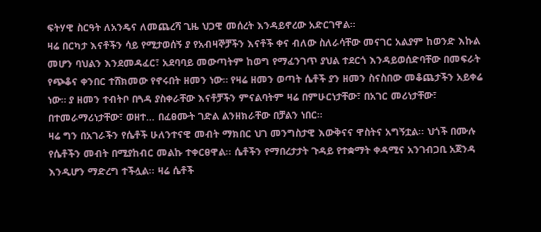ፍትሃዊ ስርዓት ለአንዴና ለመጨረሻ ጊዜ ህጋዊ መሰረት እንዳይኖረው አድርገዋል።
ዛሬ በርካታ እናቶችን ሳይ የሚታወሰኝ ያ የአብዛኞቻችን እናቶች ቀና ብለው ስለራሳቸው መናገር አልያም ከወንድ እኩል መሆን ባህልን እንደመዳፈር፣ አደባባይ መውጣትም ከወግ የማፈንገጥ ያህል ተደርጎ እንዳይወሰድባቸው በመፍራት የጭቆና ቀንበር ተሸክመው የኖሩበት ዘመን ነው። የዛሬ ዘመን ወጣት ሴቶች ያን ዘመን ስናስበው መቆጨታችን አይቀሬ ነው። ያ ዘመን ተብትቦ በጓዳ ያስቀራቸው እናቶቻችን ምናልባትም ዛሬ በምሁርነታቸው፣ በአገር መሪነታቸው፣ በተመራማሪነታቸው፣ ወዘተ… በፈፀሙት ገድል ልንዘክራቸው በቻልን ነበር።
ዛሬ ግን በአገራችን የሴቶች ሁለንተናዊ መብት ማክበር ህገ መንግስታዊ እውቅናና ዋስትና አግኝቷል፡፡ ህጎች በሙሉ የሴቶችን መብት በሚያከብር መልኩ ተቀርፀዋል፡፡ ሴቶችን የማበረታታት ጉዳይ የተቋማት ቀዳሚና አንገብጋቢ አጀንዳ እንዲሆን ማድረግ ተችሏል፡፡ ዛሬ ሴቶች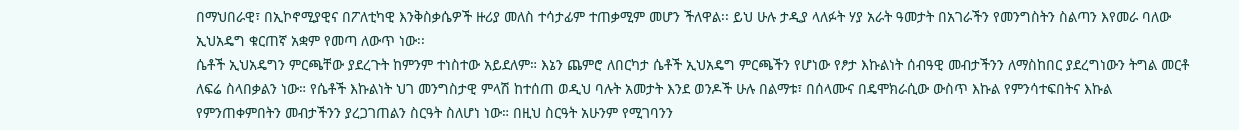በማህበራዊ፣ በኢኮኖሚያዊና በፖለቲካዊ እንቅስቃሴዎች ዙሪያ መለስ ተሳታፊም ተጠቃሚም መሆን ችለዋል፡፡ ይህ ሁሉ ታዲያ ላለፉት ሃያ አራት ዓመታት በአገራችን የመንግስትን ስልጣን እየመራ ባለው ኢህአዴግ ቁርጠኛ አቋም የመጣ ለውጥ ነው፡፡
ሴቶች ኢህአዴግን ምርጫቸው ያደረጉት ከምንም ተነስተው አይደለም። እኔን ጨምሮ ለበርካታ ሴቶች ኢህአዴግ ምርጫችን የሆነው የፆታ እኩልነት ሰብዓዊ መብታችንን ለማስከበር ያደረግነውን ትግል መርቶ ለፍሬ ስላበቃልን ነው። የሴቶች እኩልነት ህገ መንግስታዊ ምላሽ ከተሰጠ ወዲህ ባሉት አመታት እንደ ወንዶች ሁሉ በልማቱ፣ በሰላሙና በዴሞክራሲው ውስጥ እኩል የምንሳተፍበትና እኩል የምንጠቀምበትን መብታችንን ያረጋገጠልን ስርዓት ስለሆነ ነው። በዚህ ስርዓት አሁንም የሚገባንን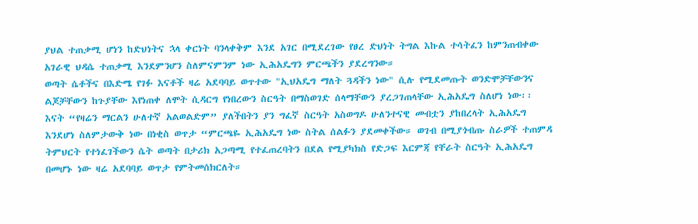ያህል ተጠቃሚ ሆነን ከድህነትና ኋላ ቀርነት ባንላቀቅም እንደ አገር በሚደረገው የፀረ ድህነት ትግል እኩል ተሳትፈን ከምንጠብቀው አገራዊ ህዳሴ ተጠቃሚ እንደምንሆን ስለምናምንም ነው ኢሕአዴግን ምርጫችን ያደረግንው።
ወጣት ሴቶችና በእድሜ የገፉ እናቶች ዛሬ አደባባይ ወጥተው "ኢህአዴግ ማለት ጓዳችን ነው" ሲሉ የሚደመጡት ወንድሞቻቸውንና ልጆቻቸውን ከጉያቸው እየነጠቀ ለሞት ሲዳርግ የነበረውን ስርዓት በማስወገድ ሰላማቸውን ያረጋገጠላቸው ኢሕአዴግ ስለሆነ ነው፡፡ እናት “የዛሬን ማርልን ሁለተኛ አልወልድም” ያለችበትን ያን ግፈኛ ስርዓት አስወግዶ ሁለንተናዊ መብቷን ያከበረላት ኢሕአዴግ እንደሆነ ስለምታውቅ ነው በነቂስ ወጥታ “ምርጫዬ ኢሕአዴግ ነው ስትል ሰልፉን ያደመቀችው። ወገብ በሚያጎብጡ ስራዎች ተጠምዳ ትምህርት የተነፈገችውን ሴት ወጣት በታሪክ አጋጣሚ የተፈጠረባትን በደል የሚያካክስ የድጋፍ እርምጃ የቸራት ስርዓት ኢሕአዴግ በመሆኑ ነው ዛሬ አደባባይ ወጥታ የምትመሰክርለት።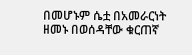በመሆኑም ሴቷ በአመራርነት ዘመኑ በወሰዳቸው ቁርጠኛ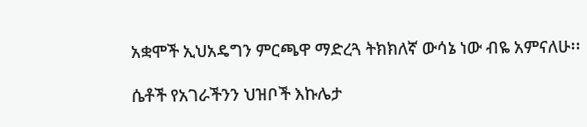አቋሞች ኢህአዴግን ምርጫዋ ማድረጓ ትክክለኛ ውሳኔ ነው ብዬ አምናለሁ፡፡

ሴቶች የአገራችንን ህዝቦች እኩሌታ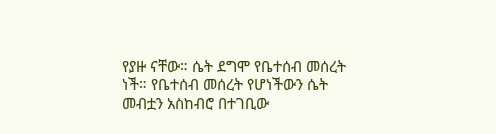የያዙ ናቸው። ሴት ደግሞ የቤተሰብ መሰረት ነች። የቤተሰብ መሰረት የሆነችውን ሴት መብቷን አስከብሮ በተገቢው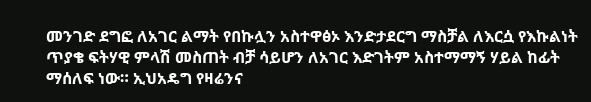መንገድ ደግፎ ለአገር ልማት የበኩሏን አስተዋፅኦ እንድታደርግ ማስቻል ለእርሷ የእኩልነት ጥያቄ ፍትሃዊ ምላሽ መስጠት ብቻ ሳይሆን ለአገር እድገትም አስተማማኝ ሃይል ከፊት ማሰለፍ ነው። ኢህአዴግ የዛሬንና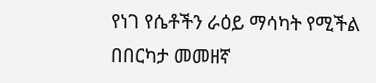የነገ የሴቶችን ራዕይ ማሳካት የሚችል በበርካታ መመዘኛ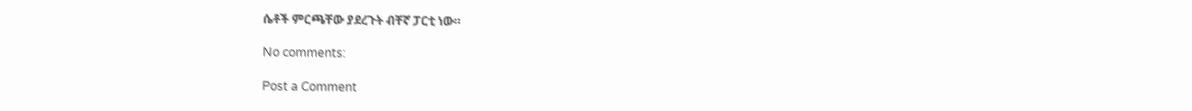ሴቶች ምርጫቸው ያደረጉት ብቸኛ ፓርቲ ነው።

No comments:

Post a Comment